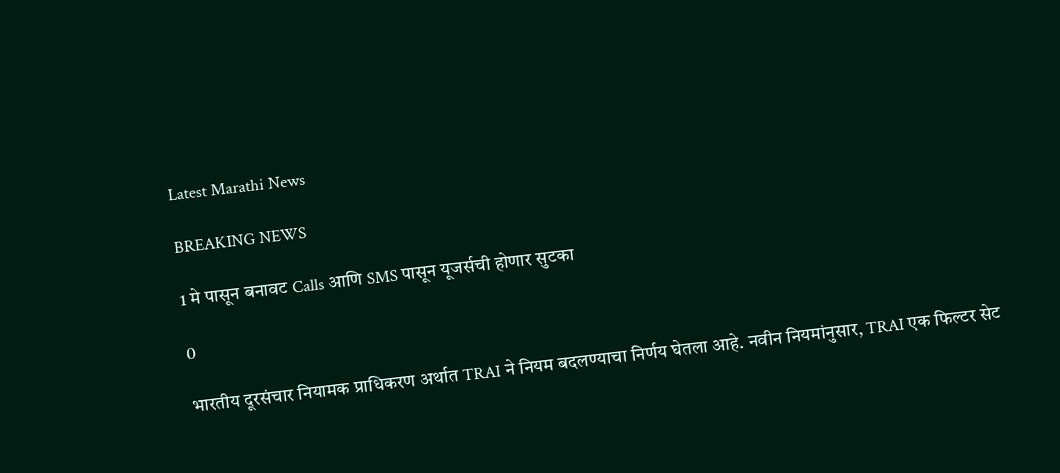Latest Marathi News

BREAKING NEWS

1 मे पासून बनावट Calls आणि SMS पासून यूजर्सची होणार सुटका

0

भारतीय दूरसंचार नियामक प्राधिकरण अर्थात TRAI ने नियम बदलण्याचा निर्णय घेतला आहे. नवीन नियमांनुसार, TRAI एक फिल्टर सेट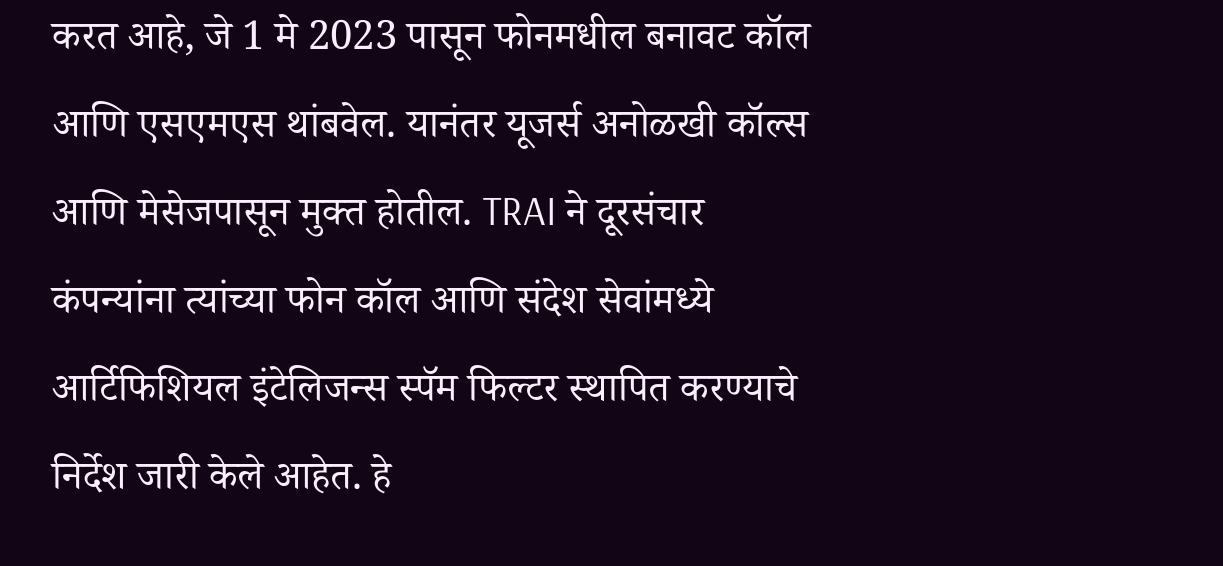करत आहे, जे 1 मे 2023 पासून फोनमधील बनावट कॉल आणि एसएमएस थांबवेल. यानंतर यूजर्स अनोळखी कॉल्स आणि मेसेजपासून मुक्त होतील. TRAI ने दूरसंचार कंपन्यांना त्यांच्या फोन कॉल आणि संदेश सेवांमध्ये आर्टिफिशियल इंटेलिजन्स स्पॅम फिल्टर स्थापित करण्याचे निर्देश जारी केले आहेत. हे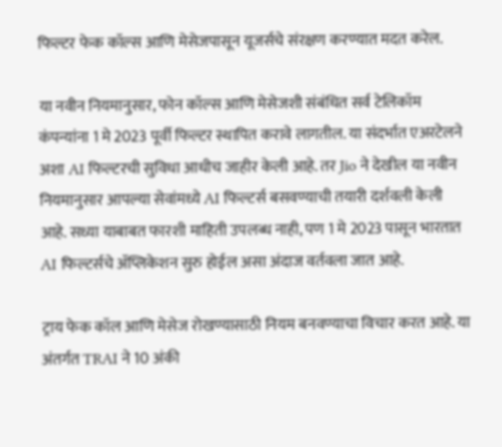फिल्टर फेक कॉल्स आणि मेसेजपासून यूजर्सचे संरक्षण करण्यात मदत करेल.

या नवीन नियमानुसार, फोन कॉल्स आणि मेसेजशी संबंधित सर्व टेलिकॉम कंपन्यांना 1 मे 2023 पूर्वी फिल्टर स्थापित करावे लागतील. या संदर्भात एअरटेलने अशा AI फिल्टरची सुविधा आधीच जाहीर केली आहे. तर Jio ने देखील या नवीन नियमानुसार आपल्या सेवांमध्ये AI फिल्टर्स बसवण्याची तयारी दर्शवली केली आहे. सध्या याबाबत फारशी माहिती उपलब्ध नाही, पण 1 मे 2023 पासून भारतात AI फिल्टर्सचे ॲप्लिकेशन सुरु होईल असा अंदाज वर्तवला जात आहे.

ट्राय फेक कॉल आणि मेसेज रोखण्यासाठी नियम बनवण्याचा विचार करत आहे. या अंतर्गत TRAI ने 10 अंकी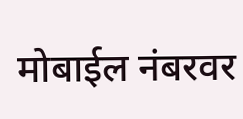मोबाईल नंबरवर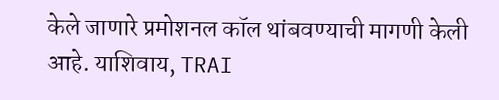केले जाणारे प्रमोशनल कॉल थांबवण्याची मागणी केली आहे. याशिवाय, TRAI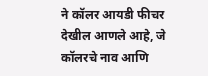ने कॉलर आयडी फीचर देखील आणले आहे, जे कॉलरचे नाव आणि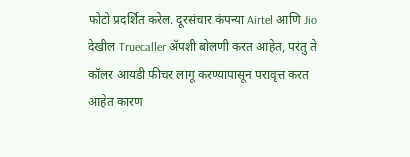फोटो प्रदर्शित करेल. दूरसंचार कंपन्या Airtel आणि Jio देखील Truecaller ॲपशी बोलणी करत आहेत, परंतु ते कॉलर आयडी फीचर लागू करण्यापासून परावृत्त करत आहेत कारण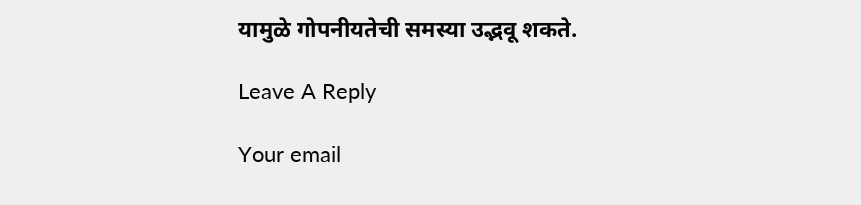यामुळे गोपनीयतेची समस्या उद्भवू शकते.

Leave A Reply

Your email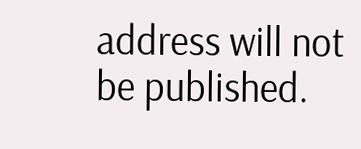address will not be published.